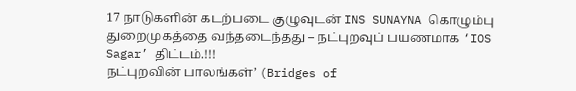17 நாடுகளின் கடற்படை குழுவுடன் INS SUNAYNA கொழும்பு துறைமுகத்தை வந்தடைந்தது – நட்புறவுப் பயணமாக ‘IOS Sagar’ திட்டம்.!!!
நட்புறவின் பாலங்கள்’ (Bridges of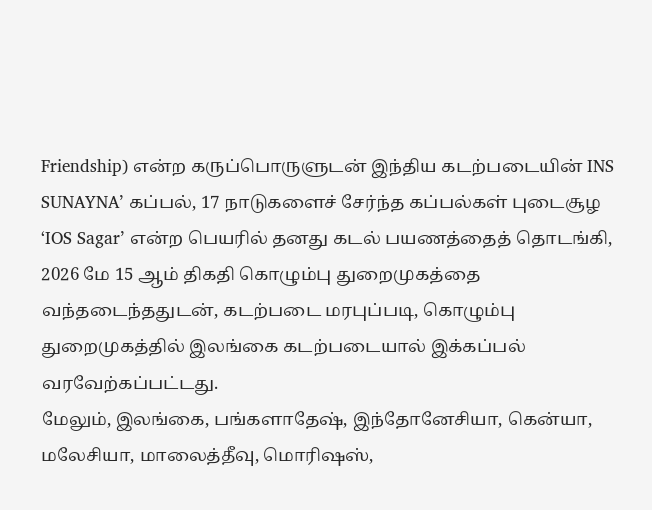Friendship) என்ற கருப்பொருளுடன் இந்திய கடற்படையின் INS SUNAYNA’ கப்பல், 17 நாடுகளைச் சேர்ந்த கப்பல்கள் புடைசூழ ‘IOS Sagar’ என்ற பெயரில் தனது கடல் பயணத்தைத் தொடங்கி, 2026 மே 15 ஆம் திகதி கொழும்பு துறைமுகத்தை வந்தடைந்ததுடன், கடற்படை மரபுப்படி, கொழும்பு துறைமுகத்தில் இலங்கை கடற்படையால் இக்கப்பல் வரவேற்கப்பட்டது.
மேலும், இலங்கை, பங்களாதேஷ், இந்தோனேசியா, கென்யா, மலேசியா, மாலைத்தீவு, மொரிஷஸ்,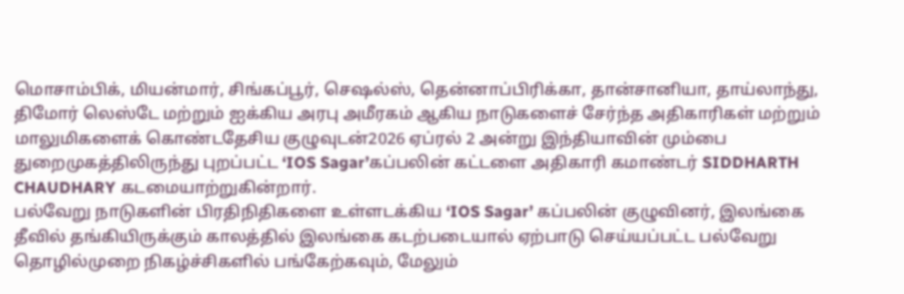மொசாம்பிக், மியன்மார், சிங்கப்பூர், செஷல்ஸ், தென்னாப்பிரிக்கா, தான்சானியா, தாய்லாந்து, திமோர் லெஸ்டே மற்றும் ஐக்கிய அரபு அமீரகம் ஆகிய நாடுகளைச் சேர்ந்த அதிகாரிகள் மற்றும் மாலுமிகளைக் கொண்டதேசிய குழுவுடன்2026 ஏப்ரல் 2 அன்று இந்தியாவின் மும்பை துறைமுகத்திலிருந்து புறப்பட்ட ‘IOS Sagar’கப்பலின் கட்டளை அதிகாரி கமாண்டர் SIDDHARTH CHAUDHARY கடமையாற்றுகின்றார்.
பல்வேறு நாடுகளின் பிரதிநிதிகளை உள்ளடக்கிய ‘IOS Sagar’ கப்பலின் குழுவினர், இலங்கை தீவில் தங்கியிருக்கும் காலத்தில் இலங்கை கடற்படையால் ஏற்பாடு செய்யப்பட்ட பல்வேறு தொழில்முறை நிகழ்ச்சிகளில் பங்கேற்கவும், மேலும்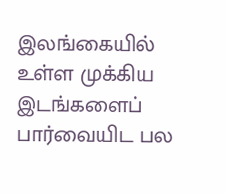இலங்கையில் உள்ள முக்கிய இடங்களைப் பார்வையிட பல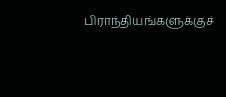பிராந்தியங்களுக்குச்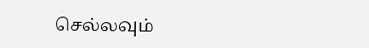செல்லவும்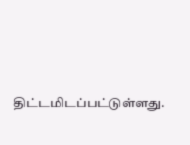திட்டமிடப்பட்டுள்ளது.